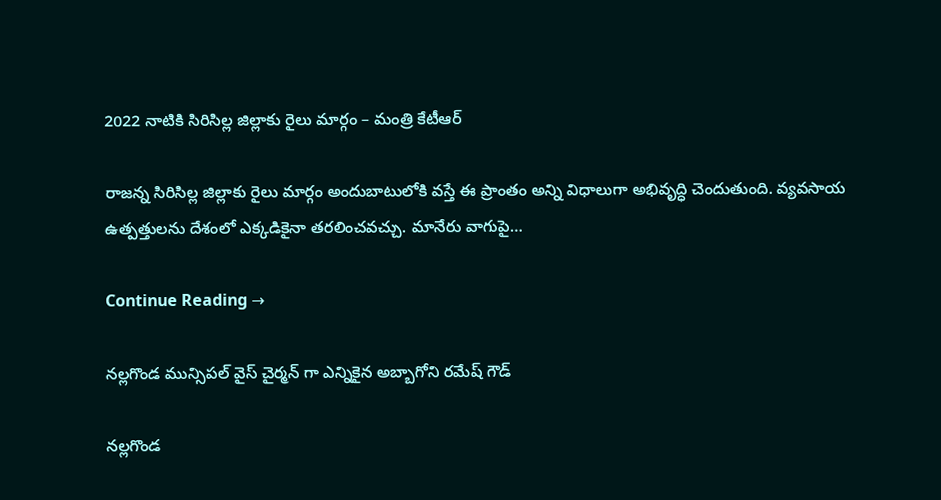2022 నాటికి సిరిసిల్ల జిల్లాకు రైలు మార్గం – మంత్రి కేటీఆర్‌

రాజన్న సిరిసిల్ల జిల్లాకు రైలు మార్గం అందుబాటులోకి వస్తే ఈ ప్రాంతం అన్ని విధాలుగా అభివృద్ధి చెందుతుంది. వ్యవసాయ ఉత్పత్తులను దేశంలో ఎక్కడికైనా తరలించవచ్చు. మానేరు వాగుపై…

Continue Reading →

నల్లగొండ మున్సిపల్ వైస్ చైర్మన్ గా ఎన్నికైన అబ్బాగోని రమేష్ గౌడ్

నల్లగొండ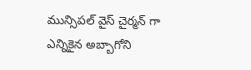మున్సిపల్ వైస్ చైర్మన్ గా ఎన్నికైన అబ్బాగోని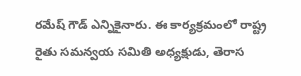రమేష్ గౌడ్ ఎన్నికైనారు. ఈ కార్యక్రమంలో రాష్ట్ర రైతు సమన్వయ సమితి అధ్యక్షుడు, తెరాస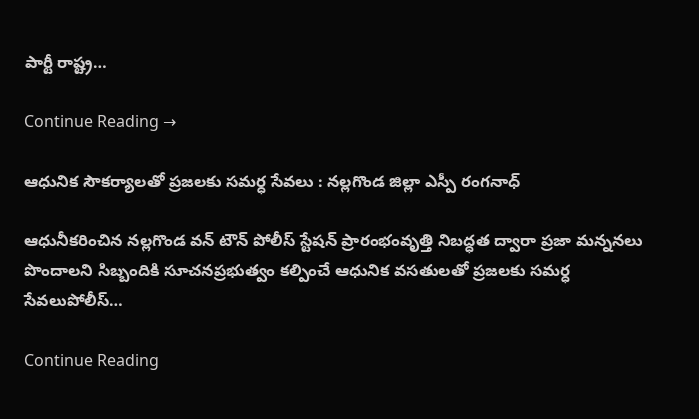పార్టీ రాష్ట్ర…

Continue Reading →

ఆధునిక సౌకర్యాలతో ప్రజలకు సమర్ధ సేవలు : నల్లగొండ జిల్లా ఎస్పీ రంగనాధ్

ఆధునీకరించిన నల్లగొండ వన్ టౌన్ పోలీస్ స్టేషన్ ప్రారంభంవృత్తి నిబద్ధత ద్వారా ప్రజా మన్ననలు పొందాలని సిబ్బందికి సూచనప్రభుత్వం కల్పించే ఆధునిక వసతులతో ప్రజలకు సమర్ధ సేవలుపోలీస్…

Continue Reading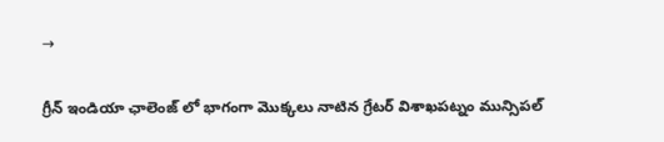→

గ్రీన్ ఇండియా ఛాలెంజ్ లో భాగంగా మొక్కలు నాటిన గ్రేటర్ విశాఖపట్నం మున్సిపల్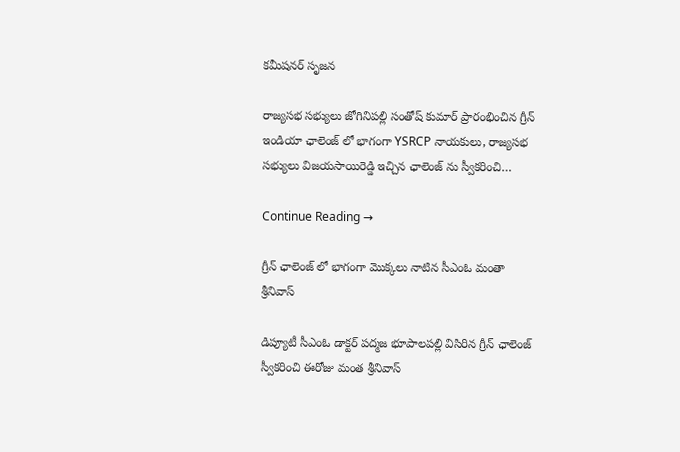కమీషనర్ సృజన

రాజ్యసభ సభ్యులు జోగినిపల్లి సంతోష్ కుమార్ ప్రారంభించిన గ్రీన్ ఇండియా ఛాలెంజ్ లో భాగంగా YSRCP నాయకులు, రాజ్యసభ సభ్యులు విజయసాయిరెడ్డి ఇచ్చిన ఛాలెంజ్ ను స్వీకరించి…

Continue Reading →

గ్రీన్ ఛాలెంజ్ లో భాగంగా మొక్కలు నాటిన సీఎంఓ మంతా శ్రీనివాస్

డిప్యూటీ సీఎంఓ డాక్టర్ పద్మజ భూపాలపల్లి విసిరిన గ్రీన్ ఛాలెంజ్ స్వీకరించి ఈరోజు మంత శ్రీనివాస్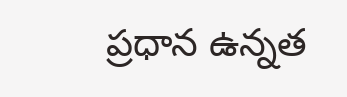ప్రధాన ఉన్నత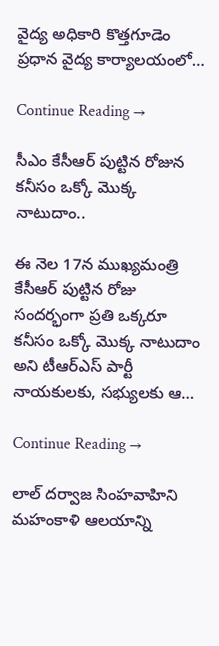వైద్య అధికారి కొత్తగూడెం ప్రధాన వైద్య కార్యాలయంలో…

Continue Reading →

సీఎం కేసీఆర్‌ పుట్టిన రోజున కనీసం ఒక్కో మొక్క నాటుదాం..

ఈ నెల 17న ముఖ్యమంత్రి కేసీఆర్‌ పుట్టిన రోజు సందర్భంగా ప్రతి ఒక్కరూ కనీసం ఒక్కో మొక్క నాటుదాం అని టీఆర్‌ఎస్‌ పార్టీ నాయకులకు, సభ్యులకు ఆ…

Continue Reading →

లాల్ దర్వాజ సింహవాహిని మహంకాళి ఆలయాన్ని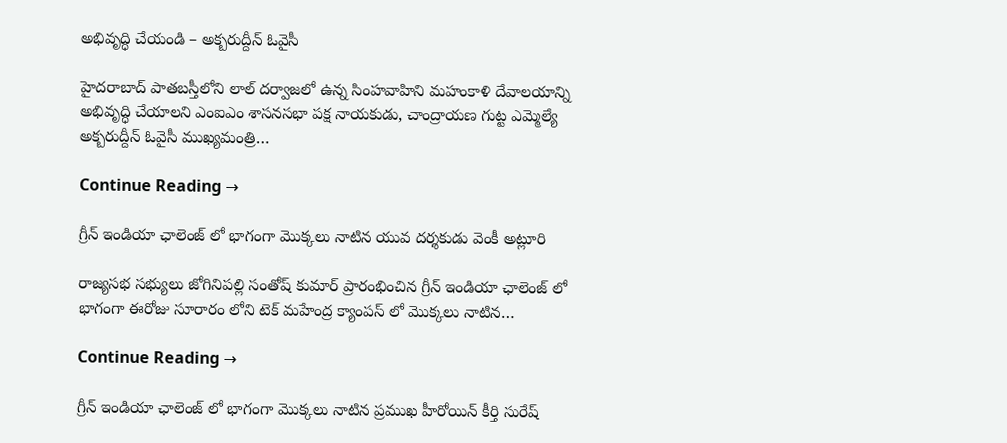అభివృద్ధి చేయండి – అక్బరుద్దీన్ ఓవైసీ

హైదరాబాద్ పాతబస్తీలోని లాల్ దర్వాజలో ఉన్న సింహవాహిని మహంకాళి దేవాలయాన్ని అభివృద్ధి చేయాలని ఎంఐఎం శాసనసభా పక్ష నాయకుడు, చాంద్రాయణ గుట్ట ఎమ్మెల్యే అక్బరుద్దీన్ ఓవైసీ ముఖ్యమంత్రి…

Continue Reading →

గ్రీన్ ఇండియా ఛాలెంజ్ లో భాగంగా మొక్కలు నాటిన యువ దర్శకుడు వెంకీ అట్లూరి

రాజ్యసభ సభ్యులు జోగినిపల్లి సంతోష్ కుమార్ ప్రారంభించిన గ్రీన్ ఇండియా ఛాలెంజ్ లో భాగంగా ఈరోజు సూరారం లోని టెక్ మహేంద్ర క్యాంపస్ లో మొక్కలు నాటిన…

Continue Reading →

గ్రీన్ ఇండియా ఛాలెంజ్ లో భాగంగా మొక్కలు నాటిన ప్రముఖ హీరోయిన్ కీర్తి సురేష్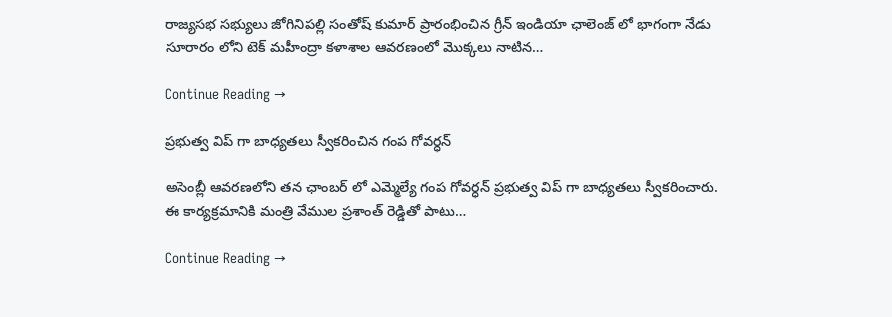రాజ్యసభ సభ్యులు జోగినిపల్లి సంతోష్ కుమార్ ప్రారంభించిన గ్రీన్ ఇండియా ఛాలెంజ్ లో భాగంగా నేడు సూరారం లోని టెక్ మహీంద్రా కళాశాల ఆవరణంలో మొక్కలు నాటిన…

Continue Reading →

ప్రభుత్వ విప్ గా బాధ్యతలు స్వీకరించిన గంప గోవర్ధన్

అసెంబ్లీ ఆవరణలోని తన ఛాంబర్ లో ఎమ్మెల్యే గంప గోవర్ధన్ ప్రభుత్వ విప్ గా బాధ్యతలు స్వీకరించారు. ఈ కార్యక్రమానికి మంత్రి వేముల ప్రశాంత్ రెడ్డితో పాటు…

Continue Reading →